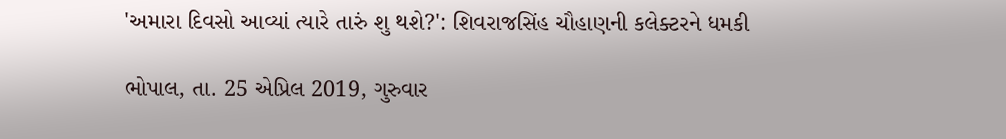'અમારા દિવસો આવ્યાં ત્યારે તારું શુ થશે?': શિવરાજસિંહ ચૌહાણની કલેક્ટરને ધમકી

ભોપાલ, તા. 25 એપ્રિલ 2019, ગુરુવાર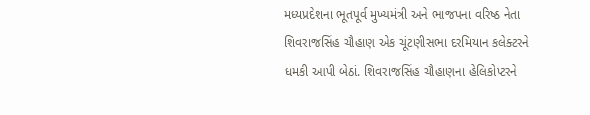મધ્યપ્રદેશના ભૂતપૂર્વ મુખ્યમંત્રી અને ભાજપના વરિષ્ઠ નેતા શિવરાજસિંહ ચૌહાણ એક ચૂંટણીસભા દરમિયાન કલેક્ટરને ધમકી આપી બેઠાં. શિવરાજસિંહ ચૌહાણના હેલિકોપ્ટરને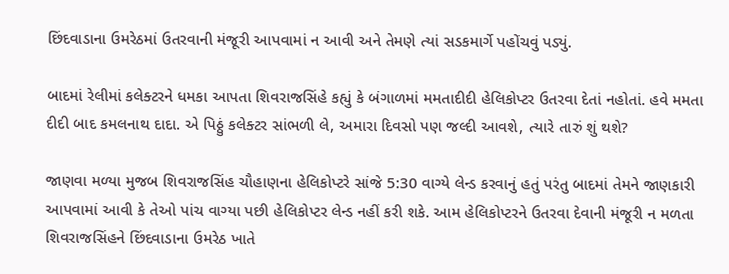છિંદવાડાના ઉમરેઠમાં ઉતરવાની મંજૂરી આપવામાં ન આવી અને તેમણે ત્યાં સડકમાર્ગે પહોંચવું પડ્યું.

બાદમાં રેલીમાં કલેક્ટરને ધમકા આપતા શિવરાજસિંહે કહ્યું કે બંગાળમાં મમતાદીદી હેલિકોપ્ટર ઉતરવા દેતાં નહોતાં. હવે મમતા દીદી બાદ કમલનાથ દાદા. એ પિઠ્ઠું કલેક્ટર સાંભળી લે, અમારા દિવસો પણ જલ્દી આવશે, ત્યારે તારું શું થશે?

જાણવા મળ્યા મુજબ શિવરાજસિંહ ચૌહાણના હેલિકોપ્ટરે સાંજે 5:30 વાગ્યે લેન્ડ કરવાનું હતું પરંતુ બાદમાં તેમને જાણકારી આપવામાં આવી કે તેઓ પાંચ વાગ્યા પછી હેલિકોપ્ટર લેન્ડ નહીં કરી શકે. આમ હેલિકોપ્ટરને ઉતરવા દેવાની મંજૂરી ન મળતા શિવરાજસિંહને છિંદવાડાના ઉમરેઠ ખાતે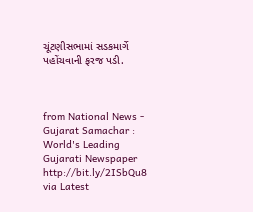ચૂંટણીસભામાં સડકમાર્ગે પહોંચવાની ફરજ પડી.



from National News - Gujarat Samachar : World's Leading Gujarati Newspaper http://bit.ly/2ISbQu8
via Latest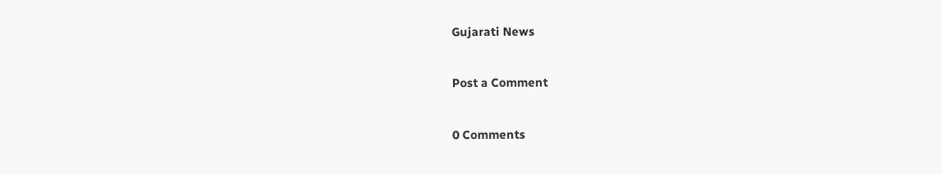Gujarati News

Post a Comment

0 Comments